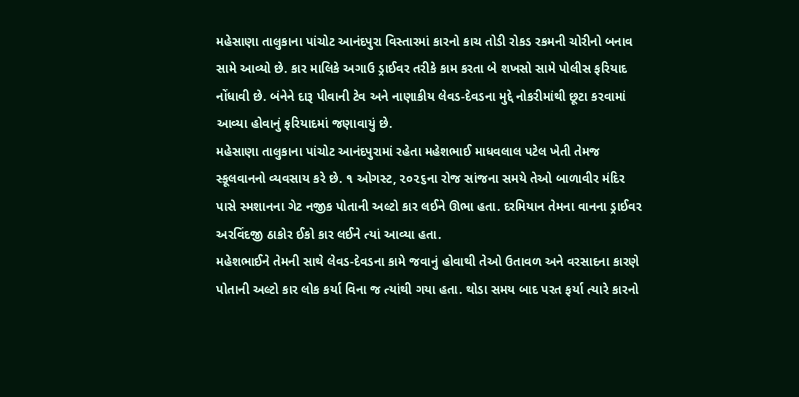મહેસાણા તાલુકાના પાંચોટ આનંદપુરા વિસ્તારમાં કારનો કાચ તોડી રોકડ રકમની ચોરીનો બનાવ સામે આવ્યો છે. કાર માલિકે અગાઉ ડ્રાઈવર તરીકે કામ કરતા બે શખસો સામે પોલીસ ફરિયાદ નોંધાવી છે. બંનેને દારૂ પીવાની ટેવ અને નાણાકીય લેવડ-દેવડના મુદ્દે નોકરીમાંથી છૂટા કરવામાં આવ્યા હોવાનું ફરિયાદમાં જણાવાયું છે.
મહેસાણા તાલુકાના પાંચોટ આનંદપુરામાં રહેતા મહેશભાઈ માધવલાલ પટેલ ખેતી તેમજ સ્કૂલવાનનો વ્યવસાય કરે છે. ૧ ઓગસ્ટ, ૨૦૨૬ના રોજ સાંજના સમયે તેઓ બાળાવીર મંદિર પાસે સ્મશાનના ગેટ નજીક પોતાની અલ્ટો કાર લઈને ઊભા હતા. દરમિયાન તેમના વાનના ડ્રાઈવર અરવિંદજી ઠાકોર ઈકો કાર લઈને ત્યાં આવ્યા હતા.
મહેશભાઈને તેમની સાથે લેવડ-દેવડના કામે જવાનું હોવાથી તેઓ ઉતાવળ અને વરસાદના કારણે પોતાની અલ્ટો કાર લોક કર્યા વિના જ ત્યાંથી ગયા હતા. થોડા સમય બાદ પરત ફર્યા ત્યારે કારનો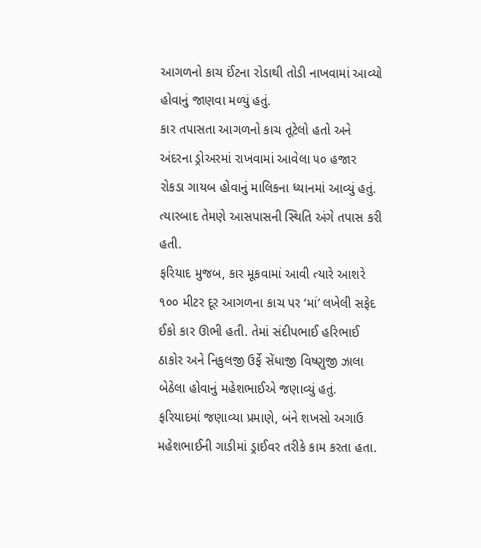આગળનો કાચ ઈંટના રોડાથી તોડી નાખવામાં આવ્યો હોવાનું જાણવા મળ્યું હતું.
કાર તપાસતા આગળનો કાચ તૂટેલો હતો અને અંદરના ડ્રોઅરમાં રાખવામાં આવેલા ૫૦ હજાર રોકડા ગાયબ હોવાનું માલિકના ધ્યાનમાં આવ્યું હતું. ત્યારબાદ તેમણે આસપાસની સ્થિતિ અંગે તપાસ કરી હતી.
ફરિયાદ મુજબ, કાર મૂકવામાં આવી ત્યારે આશરે ૧૦૦ મીટર દૂર આગળના કાચ પર ‘માં’ લખેલી સફેદ ઈકો કાર ઊભી હતી. તેમાં સંદીપભાઈ હરિભાઈ ઠાકોર અને નિકુલજી ઉર્ફે સેંધાજી વિષ્ણુજી ઝાલા બેઠેલા હોવાનું મહેશભાઈએ જણાવ્યું હતું.
ફરિયાદમાં જણાવ્યા પ્રમાણે, બંને શખસો અગાઉ મહેશભાઈની ગાડીમાં ડ્રાઈવર તરીકે કામ કરતા હતા.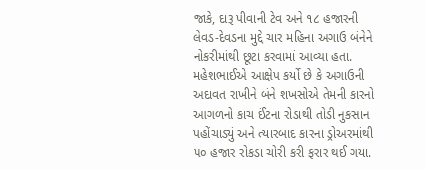જાકે, દારૂ પીવાની ટેવ અને ૧૮ હજારની લેવડ-દેવડના મુદ્દે ચાર મહિના અગાઉ બંનેને નોકરીમાંથી છૂટા કરવામાં આવ્યા હતા.
મહેશભાઈએ આક્ષેપ કર્યો છે કે અગાઉની અદાવત રાખીને બંને શખસોએ તેમની કારનો આગળનો કાચ ઈંટના રોડાથી તોડી નુકસાન પહોંચાડ્યું અને ત્યારબાદ કારના ડ્રોઅરમાંથી ૫૦ હજાર રોકડા ચોરી કરી ફરાર થઈ ગયા.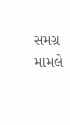સમગ્ર મામલે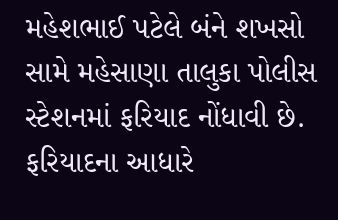મહેશભાઈ પટેલે બંને શખસો સામે મહેસાણા તાલુકા પોલીસ સ્ટેશનમાં ફરિયાદ નોંધાવી છે. ફરિયાદના આધારે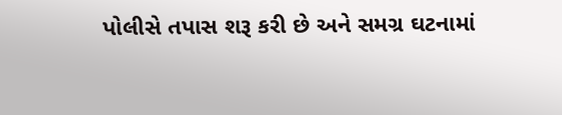પોલીસે તપાસ શરૂ કરી છે અને સમગ્ર ઘટનામાં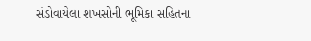સંડોવાયેલા શખસોની ભૂમિકા સહિતના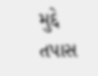મુદ્દે તપાસ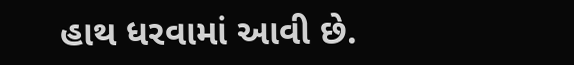હાથ ધરવામાં આવી છે.